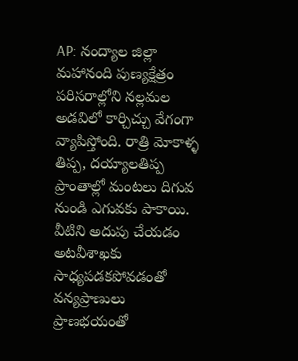AP: నంద్యాల జిల్లా మహానంది పుణ్యక్షేత్రం పరిసరాల్లోని నల్లమల అడవిలో కార్చిచ్చు వేగంగా వ్యాపిస్తోంది. రాత్రి మోకాళ్ళ తిప్ప, దయ్యాలతిప్ప ప్రాంతాల్లో మంటలు దిగువ నుండి ఎగువకు పాకాయి. వీటిని అదుపు చేయడం అటవీశాఖకు సాధ్యపడకపోవడంతో వన్యప్రాణులు ప్రాణభయంతో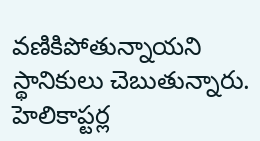వణికిపోతున్నాయని స్థానికులు చెబుతున్నారు. హెలికాప్టర్ల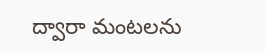ద్వారా మంటలను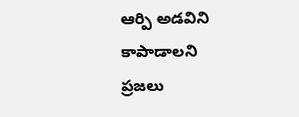ఆర్పి అడవిని కాపాడాలని ప్రజలు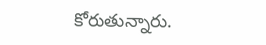కోరుతున్నారు.